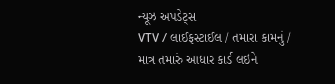ન્યૂઝ અપડેટ્સ
VTV / લાઈફસ્ટાઈલ / તમારા કામનું / માત્ર તમારું આધાર કાર્ડ લઇને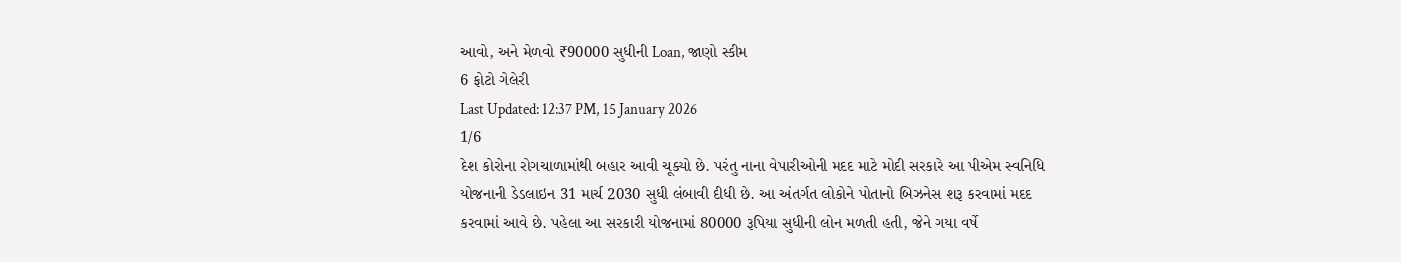આવો, અને મેળવો ₹90000 સુધીની Loan, જાણો સ્કીમ
6 ફોટો ગેલેરી
Last Updated: 12:37 PM, 15 January 2026
1/6
દેશ કોરોના રોગચાળામાંથી બહાર આવી ચૂક્યો છે. પરંતુ નાના વેપારીઓની મદદ માટે મોદી સરકારે આ પીએમ સ્વનિધિ યોજનાની ડેડલાઇન 31 માર્ચ 2030 સુધી લંબાવી દીધી છે. આ અંતર્ગત લોકોને પોતાનો બિઝનેસ શરૂ કરવામાં મદદ કરવામાં આવે છે. પહેલા આ સરકારી યોજનામાં 80000 રૂપિયા સુધીની લોન મળતી હતી, જેને ગયા વર્ષે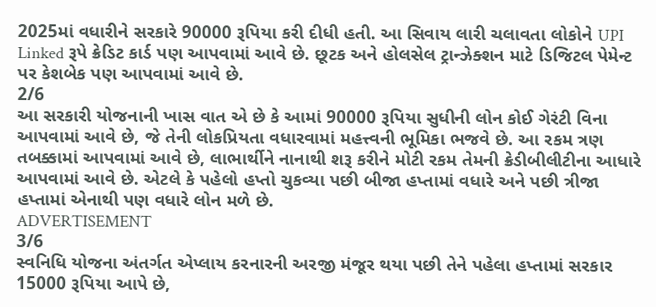2025માં વધારીને સરકારે 90000 રૂપિયા કરી દીધી હતી. આ સિવાય લારી ચલાવતા લોકોને UPI Linked રૂપે ક્રેડિટ કાર્ડ પણ આપવામાં આવે છે. છૂટક અને હોલસેલ ટ્રાન્ઝેક્શન માટે ડિજિટલ પેમેન્ટ પર કેશબેક પણ આપવામાં આવે છે.
2/6
આ સરકારી યોજનાની ખાસ વાત એ છે કે આમાં 90000 રૂપિયા સુધીની લોન કોઈ ગેરંટી વિના આપવામાં આવે છે, જે તેની લોકપ્રિયતા વધારવામાં મહત્ત્વની ભૂમિકા ભજવે છે. આ રકમ ત્રણ તબક્કામાં આપવામાં આવે છે, લાભાર્થીને નાનાથી શરૂ કરીને મોટી રકમ તેમની ક્રેડીબીલીટીના આધારે આપવામાં આવે છે. એટલે કે પહેલો હપ્તો ચુકવ્યા પછી બીજા હપ્તામાં વધારે અને પછી ત્રીજા હપ્તામાં એનાથી પણ વધારે લોન મળે છે.
ADVERTISEMENT
3/6
સ્વનિધિ યોજના અંતર્ગત એપ્લાય કરનારની અરજી મંજૂર થયા પછી તેને પહેલા હપ્તામાં સરકાર 15000 રૂપિયા આપે છે,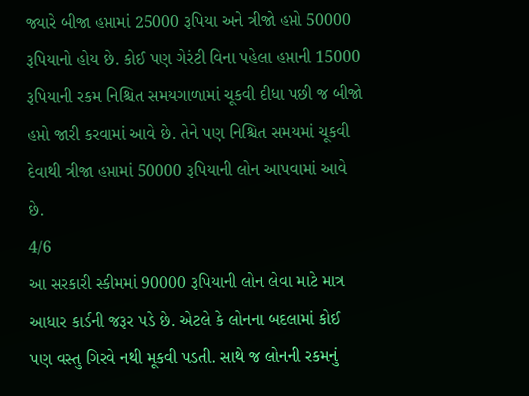જ્યારે બીજા હપ્તામાં 25000 રૂપિયા અને ત્રીજો હપ્તો 50000 રૂપિયાનો હોય છે. કોઈ પણ ગેરંટી વિના પહેલા હપ્તાની 15000 રૂપિયાની રકમ નિશ્ચિત સમયગાળામાં ચૂકવી દીધા પછી જ બીજો હપ્તો જારી કરવામાં આવે છે. તેને પણ નિશ્ચિત સમયમાં ચૂકવી દેવાથી ત્રીજા હપ્તામાં 50000 રૂપિયાની લોન આપવામાં આવે છે.
4/6
આ સરકારી સ્કીમમાં 90000 રૂપિયાની લોન લેવા માટે માત્ર આધાર કાર્ડની જરૂર પડે છે. એટલે કે લોનના બદલામાં કોઈ પણ વસ્તુ ગિરવે નથી મૂકવી પડતી. સાથે જ લોનની રકમનું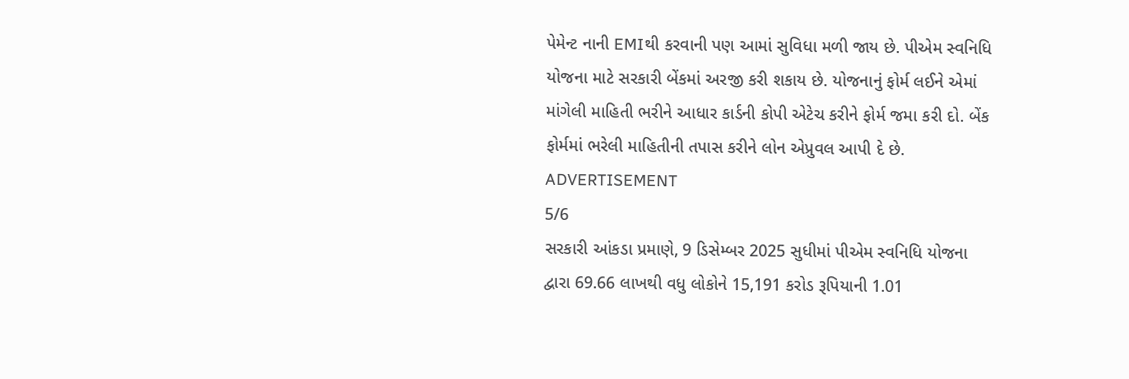પેમેન્ટ નાની EMIથી કરવાની પણ આમાં સુવિધા મળી જાય છે. પીએમ સ્વનિધિ યોજના માટે સરકારી બેંકમાં અરજી કરી શકાય છે. યોજનાનું ફોર્મ લઈને એમાં માંગેલી માહિતી ભરીને આધાર કાર્ડની કોપી એટેચ કરીને ફોર્મ જમા કરી દો. બેંક ફોર્મમાં ભરેલી માહિતીની તપાસ કરીને લોન એપ્રુવલ આપી દે છે.
ADVERTISEMENT
5/6
સરકારી આંકડા પ્રમાણે, 9 ડિસેમ્બર 2025 સુધીમાં પીએમ સ્વનિધિ યોજના દ્વારા 69.66 લાખથી વધુ લોકોને 15,191 કરોડ રૂપિયાની 1.01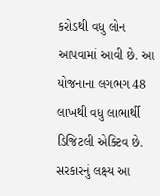કરોડથી વધુ લોન આપવામાં આવી છે. આ યોજનાના લગભગ 48 લાખથી વધુ લાભાર્થી ડિજિટલી એક્ટિવ છે. સરકારનું લક્ષ્ય આ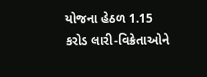યોજના હેઠળ 1.15 કરોડ લારી-વિક્રેતાઓને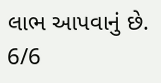લાભ આપવાનું છે.
6/6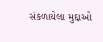સંકળાયેલા મુદ્દાઓ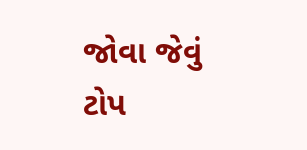જોવા જેવું
ટોપ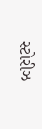સ્ટોરીઝ